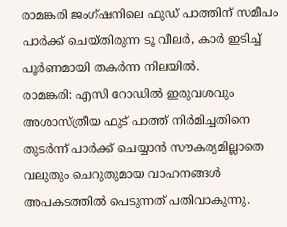രാമങ്കരി ജംഗ്ഷനിലെ ഫുഡ് പാത്തിന് സമീപം പാർക്ക് ചെയ്തിരുന്ന ടൂ വീലർ, കാർ ഇടിച്ച് പൂർണമായി തകർന്ന നിലയിൽ.
രാമങ്കരി: എസി റോഡിൽ ഇരുവശവും അശാസ്ത്രീയ ഫുട് പാത്ത് നിർമിച്ചതിനെ തുടർന്ന് പാർക്ക് ചെയ്യാൻ സൗകര്യമില്ലാതെ വലുതും ചെറുതുമായ വാഹനങ്ങൾ അപകടത്തിൽ പെടുന്നത് പതിവാകുന്നു.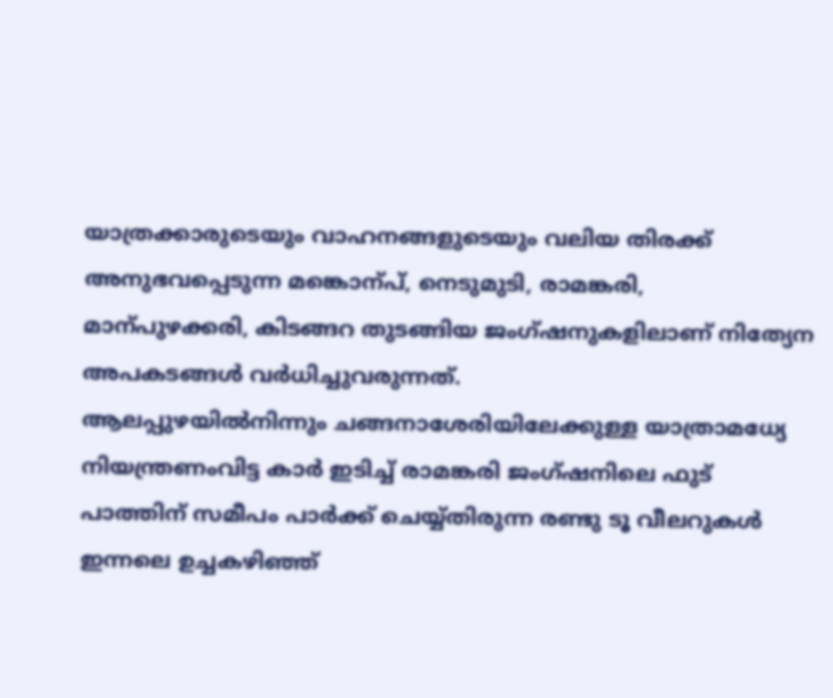യാത്രക്കാരുടെയും വാഹനങ്ങളുടെയും വലിയ തിരക്ക് അനുഭവപ്പെടുന്ന മങ്കൊന്പ്, നെടുമുടി, രാമങ്കരി, മാന്പുഴക്കരി, കിടങ്ങറ തുടങ്ങിയ ജംഗ്ഷനുകളിലാണ് നിത്യേന അപകടങ്ങൾ വർധിച്ചുവരുന്നത്.
ആലപ്പുഴയിൽനിന്നും ചങ്ങനാശേരിയിലേക്കുള്ള യാത്രാമധ്യേ നിയന്ത്രണംവിട്ട കാർ ഇടിച്ച് രാമങ്കരി ജംഗ്ഷനിലെ ഫുട് പാത്തിന് സമീപം പാർക്ക് ചെയ്യ്തിരുന്ന രണ്ടു ടൂ വീലറുകൾ ഇന്നലെ ഉച്ചകഴിഞ്ഞ്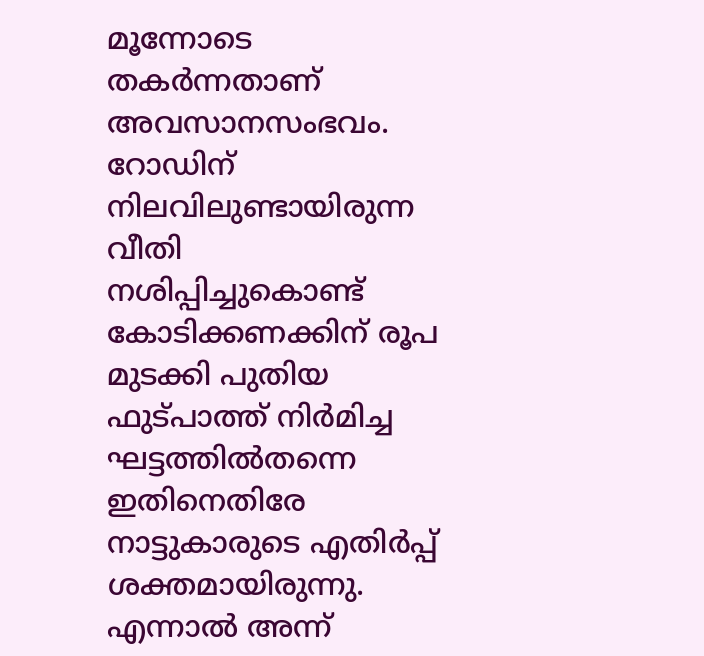മൂന്നോടെ തകർന്നതാണ് അവസാനസംഭവം.
റോഡിന് നിലവിലുണ്ടായിരുന്ന വീതി നശിപ്പിച്ചുകൊണ്ട് കോടിക്കണക്കിന് രൂപ മുടക്കി പുതിയ ഫുട്പാത്ത് നിർമിച്ച ഘട്ടത്തിൽതന്നെ ഇതിനെതിരേ നാട്ടുകാരുടെ എതിർപ്പ് ശക്തമായിരുന്നു.
എന്നാൽ അന്ന്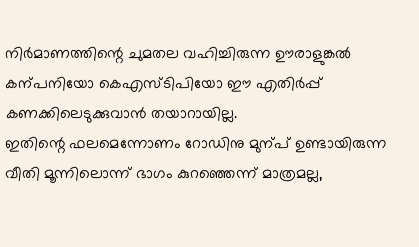നിർമാണത്തിന്റെ ചുമതല വഹിച്ചിരുന്ന ഊരാളുങ്കൽ കന്പനിയോ കെഎസ്ടിപിയോ ഈ എതിർപ്പ് കണക്കിലെടുക്കുവാൻ തയാറായില്ല.
ഇതിന്റെ ഫലമെന്നോണം റോഡിനു മുന്പ് ഉണ്ടായിരുന്ന വീതി മൂന്നിലൊന്ന് ഭാഗം കുറഞ്ഞെന്ന് മാത്രമല്ല,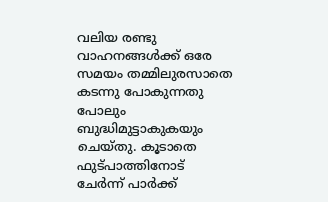വലിയ രണ്ടു വാഹനങ്ങൾക്ക് ഒരേ സമയം തമ്മിലുരസാതെ കടന്നു പോകുന്നതു പോലും ബുദ്ധിമുട്ടാകുകയും ചെയ്തു. കൂടാതെ ഫുട്പാത്തിനോട് ചേർന്ന് പാർക്ക്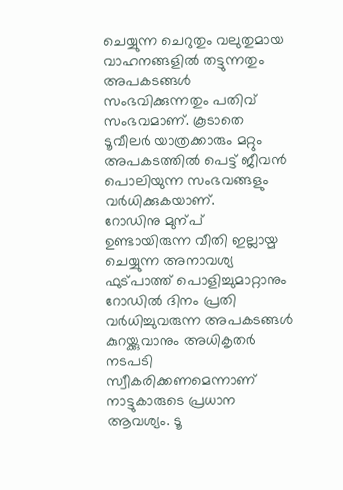ചെയ്യുന്ന ചെറുതും വലുതുമായ വാഹനങ്ങളിൽ തട്ടുന്നതും അപകടങ്ങൾ സംഭവിക്കുന്നതും പതിവ് സംഭവമാണ്. കൂടാതെ ടൂവീലർ യാത്രക്കാരും മറ്റും അപകടത്തിൽ പെട്ട് ജീവൻ പൊലിയുന്ന സംഭവങ്ങളും വർധിക്കുകയാണ്.
റോഡിനു മുന്പ് ഉണ്ടായിരുന്ന വീതി ഇല്ലായ്മ ചെയ്യുന്ന അനാവശ്യ ഫുട്പാത്ത് പൊളിച്ചുമാറ്റാനും റോഡിൽ ദിനം പ്രതി വർധിച്ചുവരുന്ന അപകടങ്ങൾ കുറയ്ക്കുവാനും അധികൃതർ നടപടി സ്വീകരിക്കണമെന്നാണ് നാട്ടുകാരുടെ പ്രധാന ആവശ്യം. ടൂ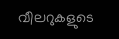വീലറുകളുടെ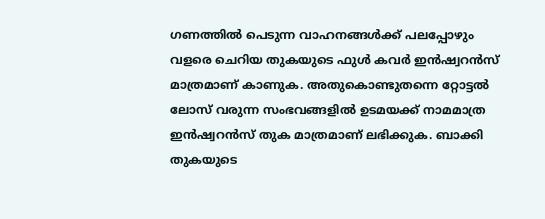ഗണത്തിൽ പെടുന്ന വാഹനങ്ങൾക്ക് പലപ്പോഴും വളരെ ചെറിയ തുകയുടെ ഫുൾ കവർ ഇൻഷ്വറൻസ് മാത്രമാണ് കാണുക. അതുകൊണ്ടുതന്നെ റ്റോട്ടൽ ലോസ് വരുന്ന സംഭവങ്ങളിൽ ഉടമയക്ക് നാമമാത്ര ഇൻഷ്വറൻസ് തുക മാത്രമാണ് ലഭിക്കുക. ബാക്കി തുകയുടെ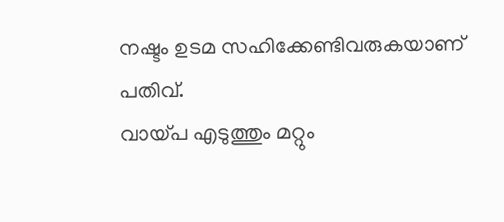നഷ്ടം ഉടമ സഹിക്കേണ്ടിവരുകയാണ് പതിവ്.
വായ്പ എടുത്തും മറ്റും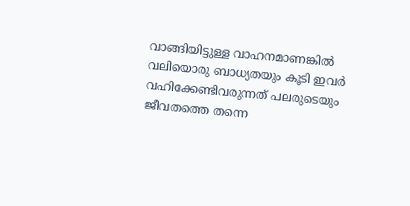വാങ്ങിയിട്ടുള്ള വാഹനമാണങ്കിൽ വലിയൊരു ബാധ്യതയും കൂടി ഇവർ വഹിക്കേണ്ടിവരുന്നത് പലരുടെയും ജീവതത്തെ തന്നെ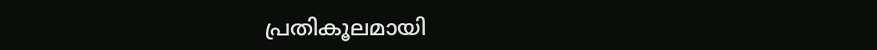പ്രതികൂലമായി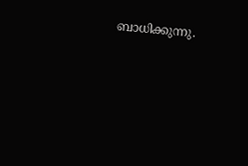ബാധിക്കുന്നു.